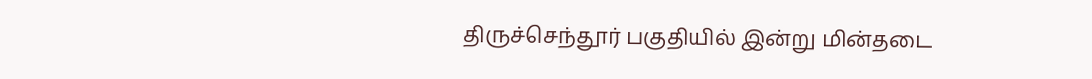திருச்செந்தூர் பகுதியில் இன்று மின்தடை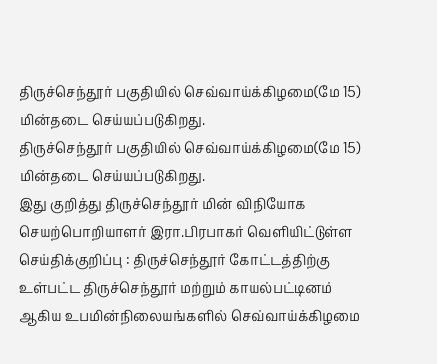திருச்செந்தூர் பகுதியில் செவ்வாய்க்கிழமை(மே 15) மின்தடை செய்யப்படுகிறது.
திருச்செந்தூர் பகுதியில் செவ்வாய்க்கிழமை(மே 15) மின்தடை செய்யப்படுகிறது.
இது குறித்து திருச்செந்தூர் மின் விநியோக செயற்பொறியாளர் இரா.பிரபாகர் வெளியிட்டுள்ள செய்திக்குறிப்பு : திருச்செந்தூர் கோட்டத்திற்கு உள்பட்ட திருச்செந்தூர் மற்றும் காயல்பட்டினம் ஆகிய உபமின்நிலையங்களில் செவ்வாய்க்கிழமை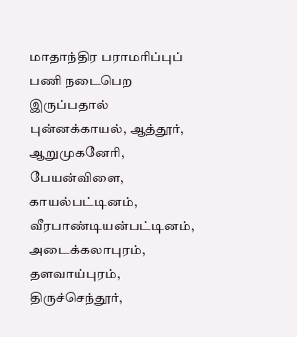மாதாந்திர பராமரிப்புப் பணி நடைபெற இருப்பதால் புன்னக்காயல், ஆத்தூர், ஆறுமுகனேரி, பேயன்விளை, காயல்பட்டினம், வீரபாண்டியன்பட்டினம், அடைக்கலாபுரம், தளவாய்புரம், திருச்செந்தூர்,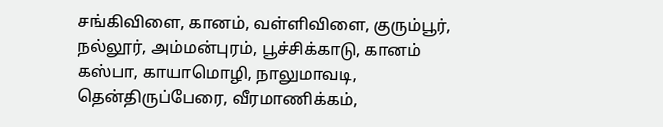சங்கிவிளை, கானம், வள்ளிவிளை, குரும்பூர், நல்லூர், அம்மன்புரம், பூச்சிக்காடு, கானம் கஸ்பா, காயாமொழி, நாலுமாவடி, தென்திருப்பேரை, வீரமாணிக்கம்,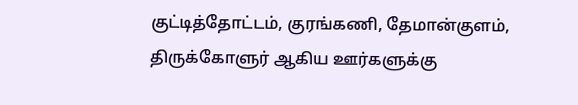குட்டித்தோட்டம், குரங்கணி, தேமான்குளம், திருக்கோளுர் ஆகிய ஊர்களுக்கு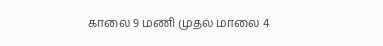காலை 9 மணி முதல் மாலை 4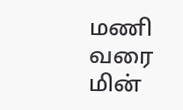மணி வரை மின்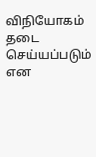விநியோகம் தடை செய்யப்படும் என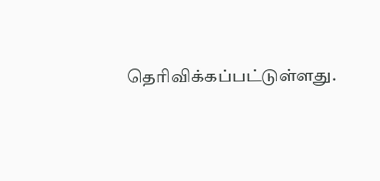தெரிவிக்கப்பட்டுள்ளது.